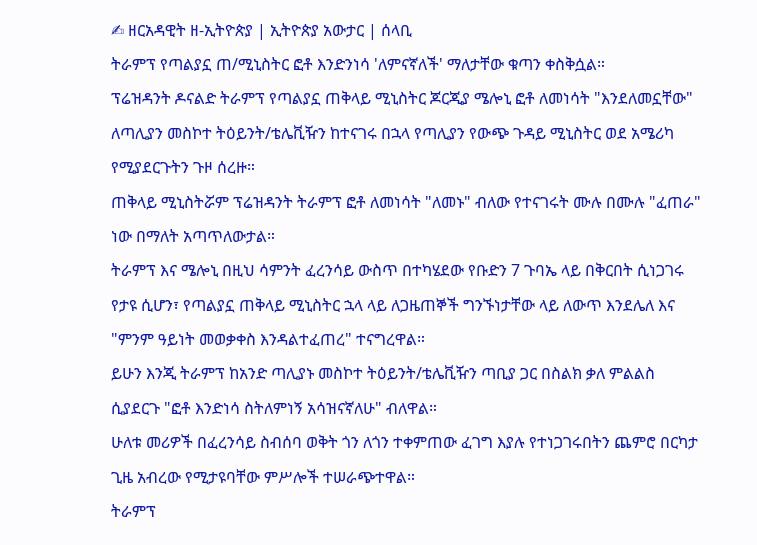✍ ዘርአዳዊት ዘ-ኢትዮጵያ | ኢትዮጵያ አውታር | ሰላቢ
ትራምፕ የጣልያኗ ጠ/ሚኒስትር ፎቶ እንድንነሳ 'ለምናኛለች' ማለታቸው ቁጣን ቀስቅሷል።
ፕሬዝዳንት ዶናልድ ትራምፕ የጣልያኗ ጠቅላይ ሚኒስትር ጆርጂያ ሜሎኒ ፎቶ ለመነሳት "እንደለመኗቸው" ለጣሊያን መስኮተ ትዕይንት/ቴሌቪዥን ከተናገሩ በኋላ የጣሊያን የውጭ ጉዳይ ሚኒስትር ወደ አሜሪካ የሚያደርጉትን ጉዞ ሰረዙ።
ጠቅላይ ሚኒስትሯም ፕሬዝዳንት ትራምፕ ፎቶ ለመነሳት "ለመኑ" ብለው የተናገሩት ሙሉ በሙሉ "ፈጠራ" ነው በማለት አጣጥለውታል።
ትራምፕ እና ሜሎኒ በዚህ ሳምንት ፈረንሳይ ውስጥ በተካሄደው የቡድን 7 ጉባኤ ላይ በቅርበት ሲነጋገሩ የታዩ ሲሆን፣ የጣልያኗ ጠቅላይ ሚኒስትር ኋላ ላይ ለጋዜጠኞች ግንኙነታቸው ላይ ለውጥ እንደሌለ እና "ምንም ዓይነት መወቃቀስ እንዳልተፈጠረ" ተናግረዋል።
ይሁን እንጂ ትራምፕ ከአንድ ጣሊያኑ መስኮተ ትዕይንት/ቴሌቪዥን ጣቢያ ጋር በስልክ ቃለ ምልልስ ሲያደርጉ "ፎቶ እንድነሳ ስትለምነኝ አሳዝናኛለሁ" ብለዋል።
ሁለቱ መሪዎች በፈረንሳይ ስብሰባ ወቅት ጎን ለጎን ተቀምጠው ፈገግ እያሉ የተነጋገሩበትን ጨምሮ በርካታ ጊዜ አብረው የሚታዩባቸው ምሥሎች ተሠራጭተዋል።
ትራምፕ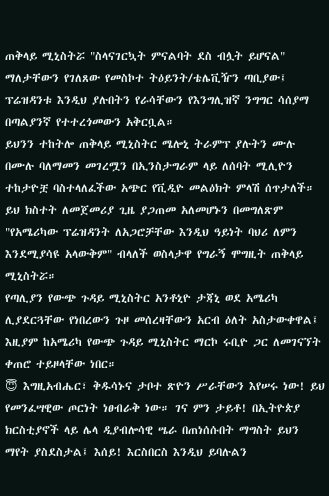ጠቅላይ ሚኒስትሯ "ስላናገርኳት ምናልባት ደስ ብሏት ይሆናል" ማለታቸውን የገለጸው የመስኮተ ትዕይንት/ቴሌቪዥን ጣቢያው፤ ፕሬዝዳንቱ እንዲህ ያሉበትን የራሳቸውን የእንግሊዝኛ ንግግር ሳሰያማ በጣልያንኛ የተተረጎመውን አቅርቧል።
ይህንን ተከትሎ ጠቅላይ ሚኒስትር ሜሎኒ ትራምፕ ያሉትን ሙሉ በሙሉ ባለማመን መገረሟን በኢንስታግራም ላይ ለሰባት ሚሊዮን ተከታዮቿ ባስተላለፈችው አጭር የቪዲዮ መልዕክት ምላሽ ሰጥታለች።
ይህ ክስተት ለመጀመሪያ ጊዜ ያጋጠመ አለመሆኑን በመግለጽም "የአሜሪካው ፕሬዝዳንት ለአጋሮቻቸው እንዲህ ዓይነት ባህሪ ለምን እንደሚያሳዩ አላውቅም" ብላለች ወስላታዋ የግራኝ ሞግዚት ጠቅላይ ሚኒስትሯ።
የጣሊያን የውጭ ጉዳይ ሚኒስትር አንቶኒዮ ታጃኒ ወደ አሜሪካ ሊያደርጓቸው የነበረውን ጉዞ መሰረዛቸውን አርብ ዕለት አስታውቀዋል፤ እዚያም ከአሜሪካ የውጭ ጉዳይ ሚኒስትር ማርኮ ሩቢዮ ጋር ለመገናኘት ቀጠሮ ተይዞላቸው ነበር።
😇 እግዚአብሔር፣ ቅዱሳኑና ታቦተ ጽዮን ሥራቸውን እየሠሩ ነው! ይህ የመንፈሣዊው ጦርነት ነፀብራቅ ነው። ገና ምን ታይቶ! በኢትዮጵያ ክርስቲያኖች ላይ ሌላ ዲያብሎሳዊ ሤራ በጠነሰሱበት ማግስት ይህን ማየት ያስደስታል፤ እሰይ! እርስበርስ እንዲህ ይባሉልን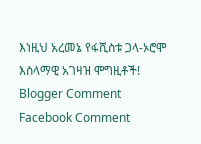እነዚህ አረመኔ የፋሺስቱ ጋላ-ኦሮሞ እስላማዊ አገዛዝ ሞግዚቶች!
Blogger Comment
Facebook Comment